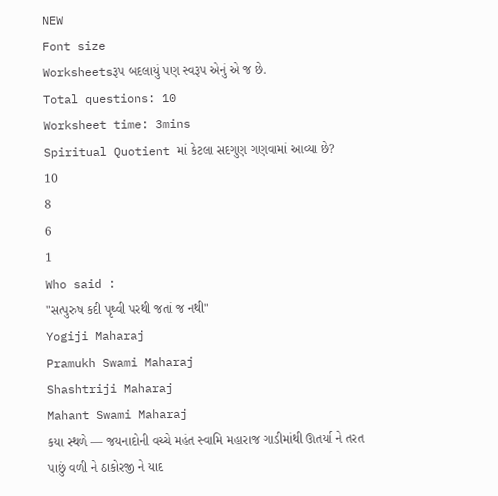NEW
Font size
Worksheetsરૂપ બદલાયું પણ સ્વરૂપ એનું એ જ છે.
Total questions: 10
Worksheet time: 3mins
Spiritual Quotient માં કેટલા સદગુણ ગણવામાં આવ્યા છે?
10
8
6
1
Who said :
"સત્પુરુષ કદી પૃથ્વી પરથી જતાં જ નથી"
Yogiji Maharaj
Pramukh Swami Maharaj
Shashtriji Maharaj
Mahant Swami Maharaj
કયા સ્થળે — જયનાદોની વચ્ચે મહંત સ્વામિ મહારાજ ગાડીમાંથી ઊતર્યા ને તરત પાછું વળી ને ઠાકોરજી ને યાદ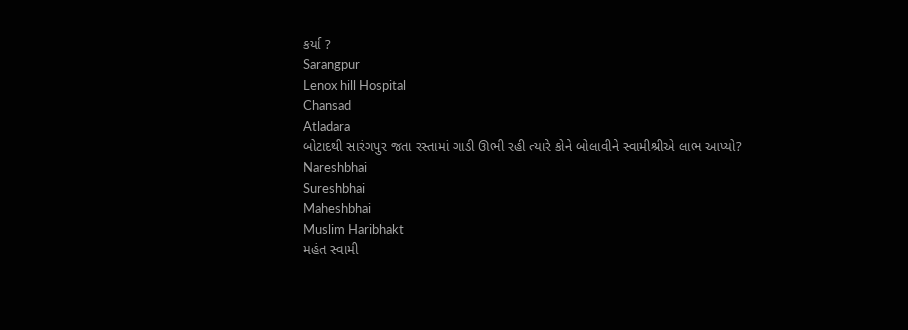કર્યા ?
Sarangpur
Lenox hill Hospital
Chansad
Atladara
બોટાદથી સારંગપુર જતા રસ્તામાં ગાડી ઊભી રહી ત્યારે કોને બોલાવીને સ્વામીશ્રીએ લાભ આપ્યો?
Nareshbhai
Sureshbhai
Maheshbhai
Muslim Haribhakt
મહંત સ્વામી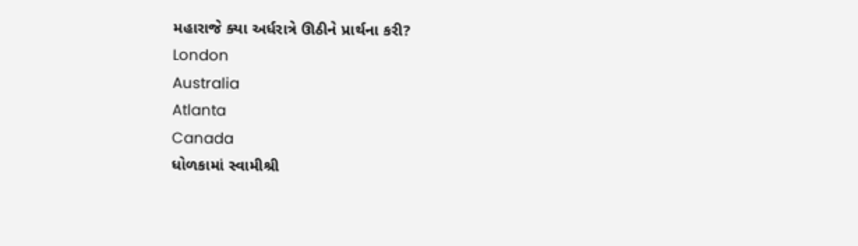મહારાજે ક્યા અર્ધરાત્રે ઊઠીને પ્રાર્થના કરી?
London
Australia
Atlanta
Canada
ધોળકામાં સ્વામીશ્રી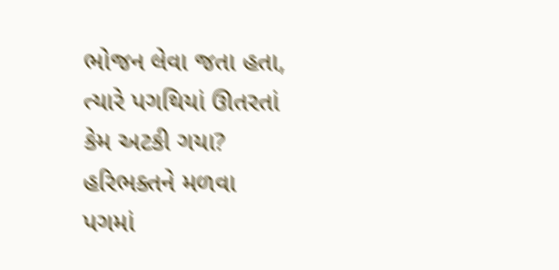ભોજન લેવા જતા હતા, ત્યારે પગથિયાં ઊતરતાં કેમ અટકી ગયા?
હરિભક્તને મળવા
પગમાં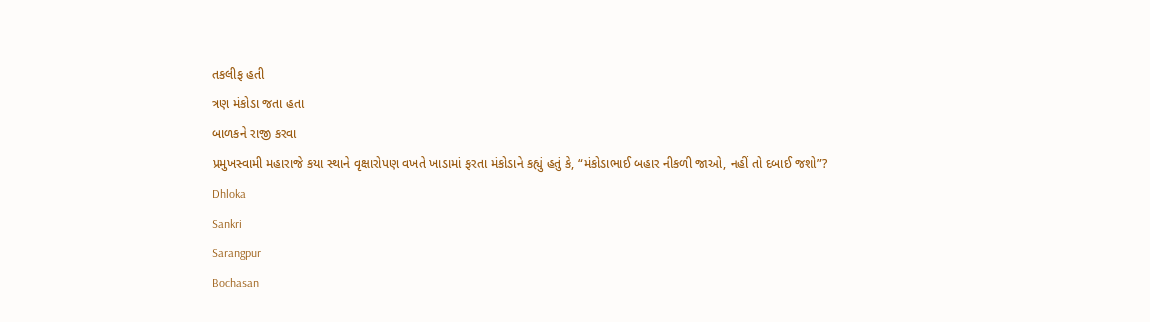તકલીફ હતી
ત્રણ મંકોડા જતા હતા
બાળકને રાજી કરવા
પ્રમુખસ્વામી મહારાજે કયા સ્થાને વૃક્ષારોપણ વખતે ખાડામાં ફરતા મંકોડાને કહ્યું હતું કે, “મંકોડાભાઈ બહાર નીકળી જાઓ, નહીં તો દબાઈ જશો”?
Dhloka
Sankri
Sarangpur
Bochasan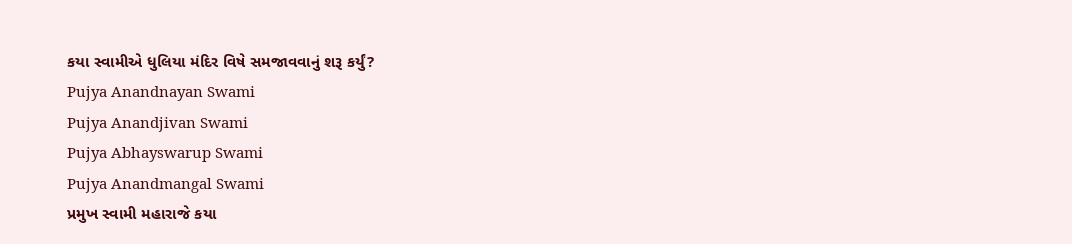કયા સ્વામીએ ધુલિયા મંદિર વિષે સમજાવવાનું શરૂ કર્યું?
Pujya Anandnayan Swami
Pujya Anandjivan Swami
Pujya Abhayswarup Swami
Pujya Anandmangal Swami
પ્રમુખ સ્વામી મહારાજે કયા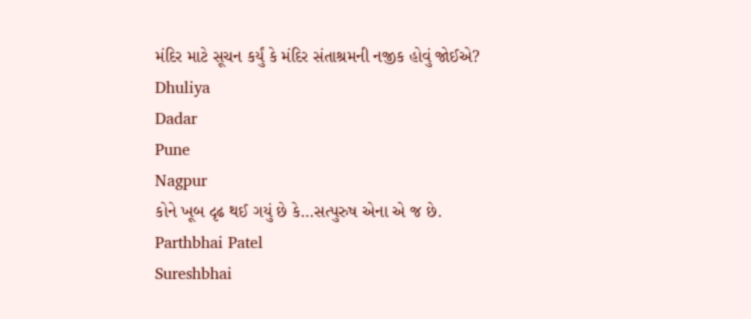મંદિર માટે સૂચન કર્યું કે મંદિર સંતાશ્રમની નજીક હોવું જોઈએ?
Dhuliya
Dadar
Pune
Nagpur
કોને ખૂબ દૃઢ થઈ ગયું છે કે…સત્પુરુષ એના એ જ છે.
Parthbhai Patel
Sureshbhai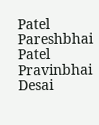Patel
Pareshbhai Patel
Pravinbhai Desai